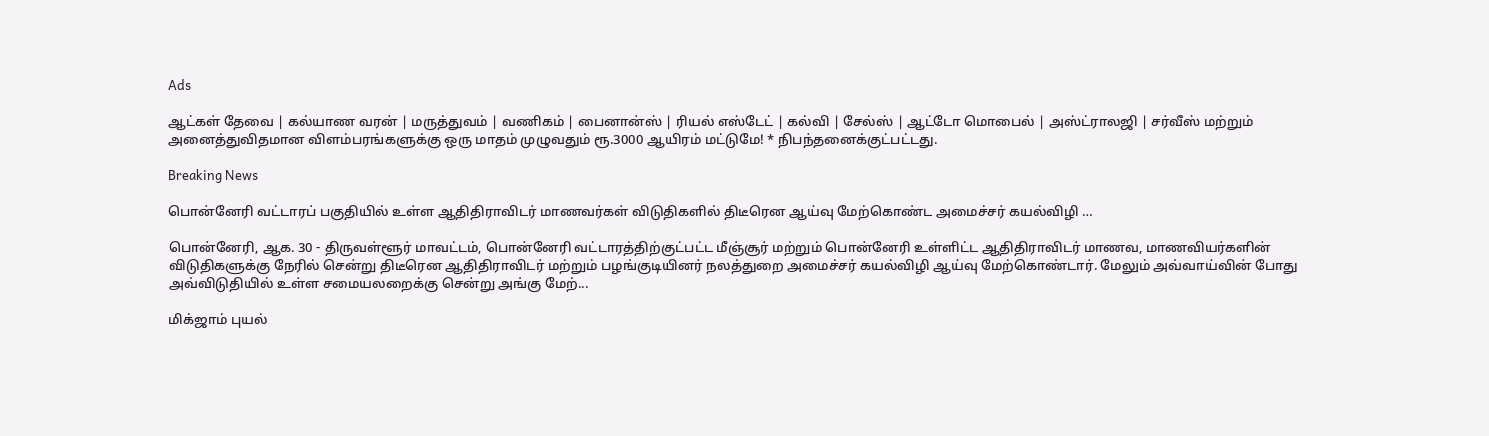Ads

ஆட்கள் தேவை | கல்யாண வரன் | மருத்துவம் | வணிகம் | பைனான்ஸ் | ரியல் எஸ்டேட் | கல்வி | சேல்ஸ் | ஆட்டோ மொபைல் | அஸ்ட்ராலஜி | சர்வீஸ் மற்றும் அனைத்துவிதமான விளம்பரங்களுக்கு ஒரு மாதம் முழுவதும் ரூ.3000 ஆயிரம் மட்டுமே! * நிபந்தனைக்குட்பட்டது.

Breaking News

பொன்னேரி வட்டாரப் பகுதியில் உள்ள ஆதிதிராவிடர் மாணவர்கள் விடுதிகளில் திடீரென ஆய்வு மேற்கொண்ட அமைச்சர் கயல்விழி …

பொன்னேரி, ஆக. 30 - திருவள்ளூர் மாவட்டம், பொன்னேரி வட்டாரத்திற்குட்பட்ட மீஞ்சூர் மற்றும் பொன்னேரி உள்ளிட்ட ஆதிதிராவிடர் மாணவ, மாணவியர்களின் விடுதிகளுக்கு நேரில் சென்று திடீரென ஆதிதிராவிடர் மற்றும் பழங்குடியினர் நலத்துறை அமைச்சர் கயல்விழி ஆய்வு மேற்கொண்டார். மேலும் அவ்வாய்வின் போது அவ்விடுதியில் உள்ள சமையலறைக்கு சென்று அங்கு மேற்...

மிக்ஜாம் புயல்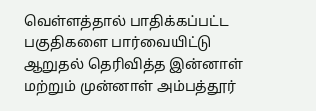வெள்ளத்தால் பாதிக்கப்பட்ட பகுதிகளை பார்வையிட்டு ஆறுதல் தெரிவித்த இன்னாள் மற்றும் முன்னாள் அம்பத்தூர்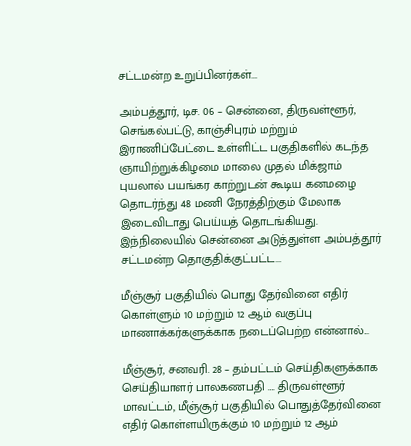சட்டமன்ற உறுப்பினர்கள்...

அம்பத்தூர், டிச. 06 – சென்னை, திருவள்ளூர், செங்கல்பட்டு, காஞ்சிபுரம் மற்றும் இராணிப்பேட்டை உள்ளிட்ட பகுதிகளில் கடந்த ஞாயிற்றுக்கிழமை மாலை முதல் மிக்ஜாம் புயலால் பயங்கர காற்றுடன் கூடிய கனமழை தொடர்ந்து 48 மணி நேரத்திற்கும் மேலாக இடைவிடாது பெய்யத் தொடங்கியது. இந்நிலையில் சென்னை அடுத்துள்ள அம்பத்தூர் சட்டமன்ற தொகுதிக்குட்பட்ட...

மீஞ்சூர் பகுதியில் பொது தேர்வினை எதிர் கொள்ளும் 10 மற்றும் 12 ஆம் வகுப்பு மாணாக்கர்களுக்காக நடைப்பெற்ற என்னால்...

மீஞ்சூர், சனவரி. 28 – தம்பட்டம் செய்திகளுக்காக செய்தியாளர் பாலகணபதி …. திருவள்ளூர் மாவட்டம், மீஞ்சூர் பகுதியில் பொதுத்தேர்வினை எதிர் கொள்ளயிருக்கும் 10 மற்றும் 12 ஆம்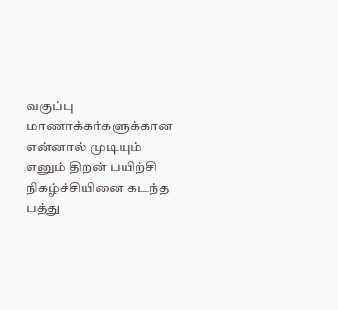வகுப்பு மாணாக்கர்களுக்கான என்னால் முடியும் எனும் திறன் பயிற்சி நிகழ்ச்சியினை கடந்த பத்து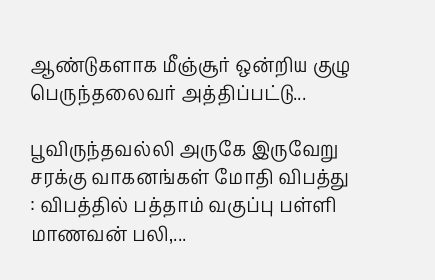ஆண்டுகளாக மீஞ்சூர் ஒன்றிய குழு பெருந்தலைவர் அத்திப்பட்டு...

பூவிருந்தவல்லி அருகே இருவேறு சரக்கு வாகனங்கள் மோதி விபத்து : விபத்தில் பத்தாம் வகுப்பு பள்ளி மாணவன் பலி,...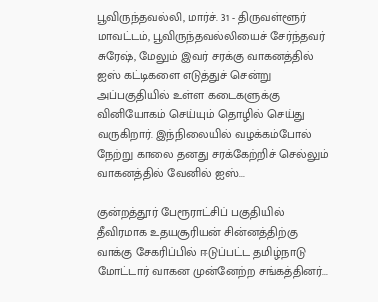பூவிருந்தவல்லி, மார்ச். 31 - திருவள்ளூர் மாவட்டம், பூவிருந்தவல்லியைச் சேர்ந்தவர் சுரேஷ், மேலும் இவர் சரக்கு வாகனத்தில் ஐஸ் கட்டிகளை எடுத்துச் சென்று அப்பகுதியில் உள்ள கடைகளுக்கு வினியோகம் செய்யும் தொழில் செய்து வருகிறார். இந்நிலையில் வழக்கம்போல் நேற்று காலை தனது சரக்கேற்றிச் செல்லும் வாகனத்தில் வேனில் ஐஸ்...

குன்றத்தூர் பேரூராட்சிப் பகுதியில் தீவிரமாக உதயசூரியன் சின்னத்திற்கு வாக்கு சேகரிப்பில் ஈடுப்பட்ட தமிழ்நாடு மோட்டார் வாகன முன்னேற்ற சங்கத்தினர்...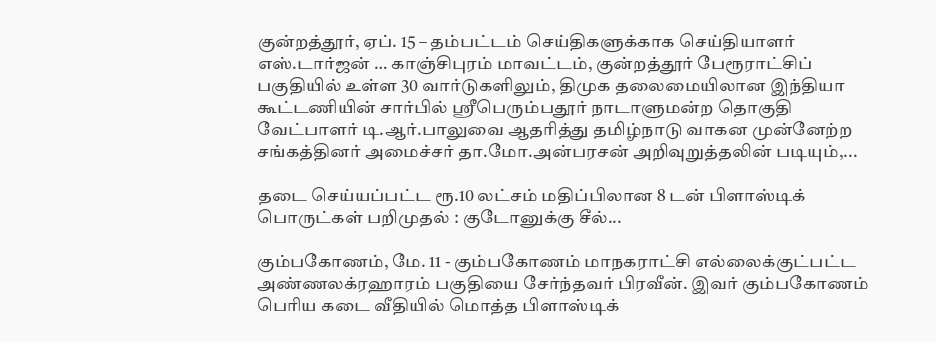குன்றத்தூர், ஏப். 15 – தம்பட்டம் செய்திகளுக்காக செய்தியாளர் எஸ்.டார்ஜன் … காஞ்சிபுரம் மாவட்டம், குன்றத்தூர் பேரூராட்சிப் பகுதியில் உள்ள 30 வார்டுகளிலும், திமுக தலைமையிலான இந்தியா கூட்டணியின் சார்பில் ஸ்ரீபெரும்பதூர் நாடாளுமன்ற தொகுதி வேட்பாளர் டி.ஆர்.பாலுவை ஆதரித்து தமிழ்நாடு வாகன முன்னேற்ற சங்கத்தினர் அமைச்சர் தா.மோ.அன்பரசன் அறிவுறுத்தலின் படியும்,...

தடை செய்யப்பட்ட ரூ.10 லட்சம் மதிப்பிலான 8 டன் பிளாஸ்டிக் பொருட்கள் பறிமுதல் : குடோனுக்கு சீல்...

கும்பகோணம், மே. 11 - கும்பகோணம் மாநகராட்சி எல்லைக்குட்பட்ட அண்ணலக்ரஹாரம் பகுதியை சேர்ந்தவர் பிரவீன். இவர் கும்பகோணம் பெரிய கடை வீதியில் மொத்த பிளாஸ்டிக்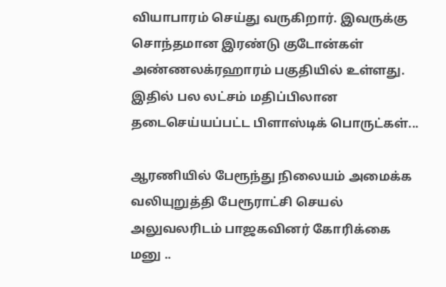வியாபாரம் செய்து வருகிறார். இவருக்கு சொந்தமான இரண்டு குடோன்கள் அண்ணலக்ரஹாரம் பகுதியில் உள்ளது. இதில் பல லட்சம் மதிப்பிலான தடைசெய்யப்பட்ட பிளாஸ்டிக் பொருட்கள்...

ஆரணியில் பேரூந்து நிலையம் அமைக்க வலியுறுத்தி பேரூராட்சி செயல் அலுவலரிடம் பாஜகவினர் கோரிக்கை மனு ..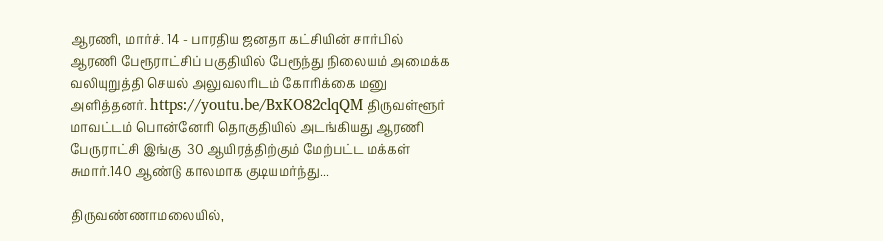ஆரணி, மார்ச். 14 - பாரதிய ஜனதா கட்சியின் சார்பில் ஆரணி பேரூராட்சிப் பகுதியில் பேரூந்து நிலையம் அமைக்க வலியுறுத்தி செயல் அலுவலரிடம் கோரிக்கை மனு அளித்தனர். https://youtu.be/BxKO82clqQM திருவள்ளூர் மாவட்டம் பொன்னேரி தொகுதியில் அடங்கியது ஆரணி பேருராட்சி இங்கு  30 ஆயிரத்திற்கும் மேற்பட்ட மக்கள் சுமார்.140 ஆண்டு காலமாக குடியமர்ந்து...

திருவண்ணாமலையில்,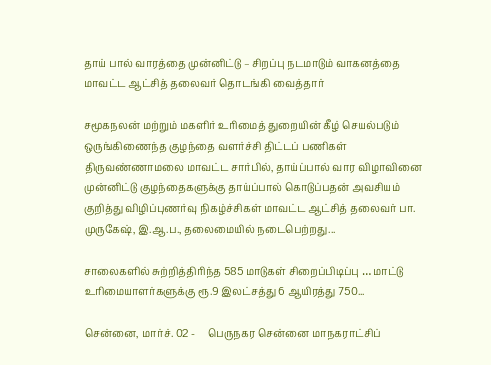தாய் பால் வாரத்தை முன்னிட்டு – சிறப்பு நடமாடும் வாகனத்தை மாவட்ட ஆட்சித் தலைவர் தொடங்கி வைத்தார்

சமூகநலன் மற்றும் மகளிர் உரிமைத் துறையின் கீழ் செயல்படும் ஒருங்கிணைந்த குழந்தை வளர்ச்சி திட்டப் பணிகள் திருவண்ணாமலை மாவட்ட சார்பில், தாய்ப்பால் வார விழாவினை முன்னிட்டு குழந்தைகளுக்கு தாய்ப்பால் கொடுப்பதன் அவசியம் குறித்து விழிப்புணர்வு நிகழ்ச்சிகள் மாவட்ட ஆட்சித் தலைவர் பா. முருகேஷ், இ.ஆ.ப., தலைமையில் நடைபெற்றது...

சாலைகளில் சுற்றித்திரிந்த 585 மாடுகள் சிறைப்பிடிப்பு … மாட்டு உரிமையாளர்களுக்கு ரூ.9 இலட்சத்து 6 ஆயிரத்து 750...

சென்னை, மார்ச். 02 -     பெருநகர சென்னை மாநகராட்சிப்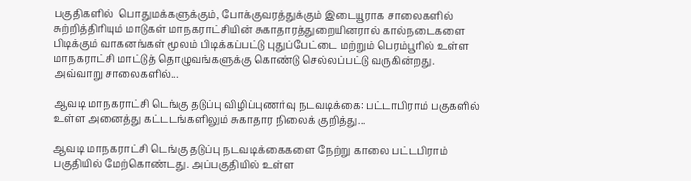பகுதிகளில்  பொதுமக்களுக்கும், போக்குவரத்துக்கும் இடையூராக சாலைகளில் சுற்றித்திரியும் மாடுகள் மாநகராட்சியின் சுகாதாரத்துறையினரால் கால்நடைகளை பிடிக்கும் வாகனங்கள் மூலம் பிடிக்கப்பட்டு புதுப்பேட்டை மற்றும் பெரம்பூரில் உள்ள மாநகராட்சி மாட்டுத் தொழுவங்களுக்கு கொண்டு செல்லப்பட்டு வருகின்றது.    அவ்வாறு சாலைகளில்...

ஆவடி மாநகராட்சி டெங்கு தடுப்பு விழிப்புணர்வு நடவடிக்கை: பட்டாபிராம் பகுகளில் உள்ள அனைத்து கட்டடங்களிலும் சுகாதார நிலைக் குறித்து...

ஆவடி மாநகராட்சி டெங்கு தடுப்பு நடவடிக்கைகளை நேற்று காலை பட்டபிராம் பகுதியில் மேற்கொண்டது. அப்பகுதியில் உள்ள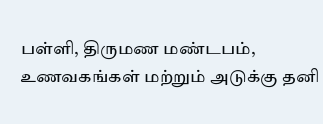பள்ளி, திருமண மண்டபம், உணவகங்கள் மற்றும் அடுக்கு தனி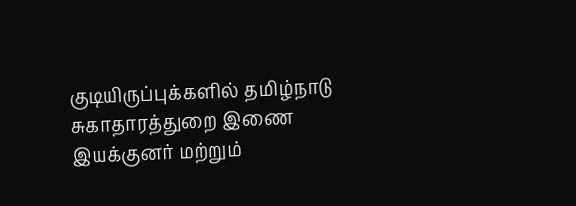குடியிருப்புக்களில் தமிழ்நாடு சுகாதாரத்துறை இணை இயக்குனர் மற்றும்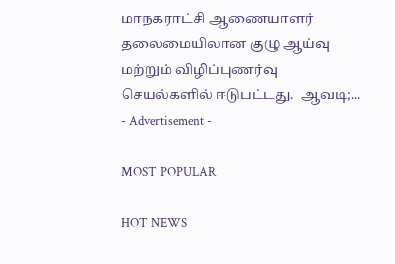மாநகராட்சி ஆணையாளர் தலைமையிலான குழு ஆய்வு மற்றும் விழிப்புணர்வு செயல்களில் ஈடுபட்டது.  ஆவடி;...
- Advertisement -

MOST POPULAR

HOT NEWS